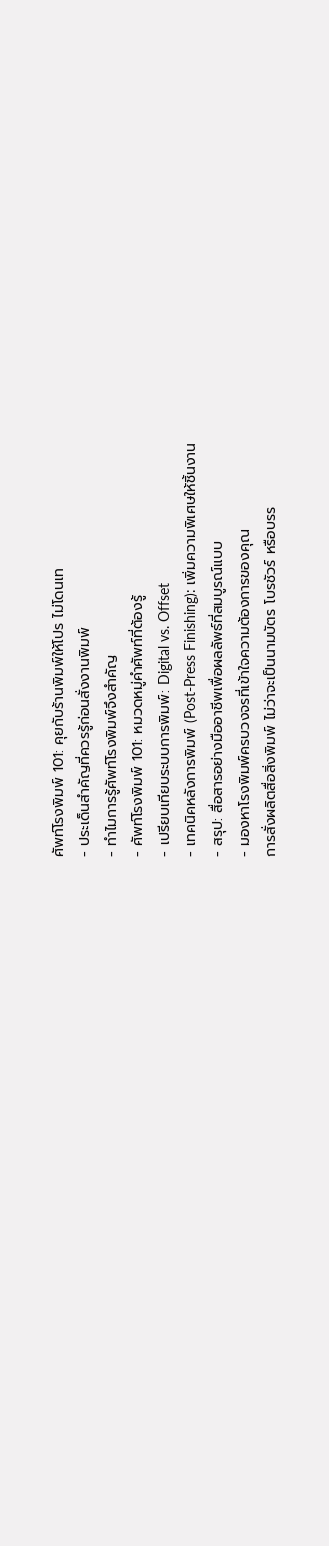ศัพท์โรงพิมพ์ 101: คุยกับร้านพิมพ์ให้โปร ไม่โดนเท
- ประเด็นสำคัญที่ควรรู้ก่อนสั่งงานพิมพ์
- ทำไมการรู้ศัพท์โรงพิมพ์จึงสำคัญ
- ศัพท์โรงพิมพ์ 101: หมวดหมู่คำศัพท์ที่ต้องรู้
- เปรียบเทียบระบบการพิมพ์: Digital vs. Offset
- เทคนิคหลังการพิมพ์ (Post-Press Finishing): เพิ่มความพิเศษให้ชิ้นงาน
- สรุป: สื่อสารอย่างมืออาชีพเพื่อผลลัพธ์ที่สมบูรณ์แบบ
- มองหาโรงพิมพ์ครบวงจรที่เข้าใจความต้องการของคุณ
การสั่งผลิตสื่อสิ่งพิมพ์ ไม่ว่าจะเป็นนามบัตร โบรชัวร์ หรือบรร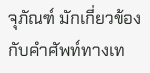จุภัณฑ์ มักเกี่ยวข้องกับคำศัพท์ทางเท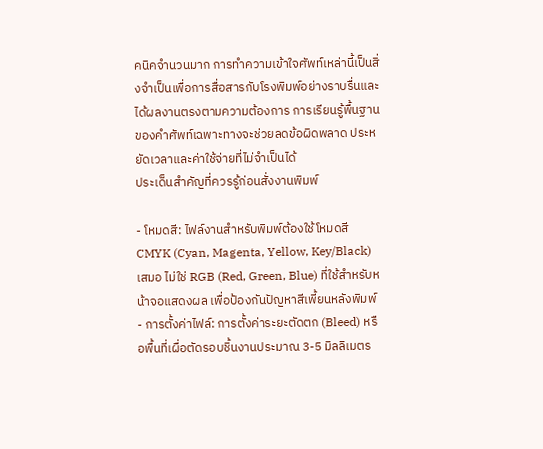คนิคจำนวนมาก การทำความเข้าใจศัพท์เหล่านี้เป็นสิ่งจำเป็นเพื่อการสื่อสารกับโรงพิมพ์อย่างราบรื่นและได้ผลงานตรงตามความต้องการ การเรียนรู้พื้นฐานของคำศัพท์เฉพาะทางจะช่วยลดข้อผิดพลาด ประหยัดเวลาและค่าใช้จ่ายที่ไม่จำเป็นได้
ประเด็นสำคัญที่ควรรู้ก่อนสั่งงานพิมพ์

- โหมดสี: ไฟล์งานสำหรับพิมพ์ต้องใช้โหมดสี CMYK (Cyan, Magenta, Yellow, Key/Black) เสมอ ไม่ใช่ RGB (Red, Green, Blue) ที่ใช้สำหรับหน้าจอแสดงผล เพื่อป้องกันปัญหาสีเพี้ยนหลังพิมพ์
- การตั้งค่าไฟล์: การตั้งค่าระยะตัดตก (Bleed) หรือพื้นที่เผื่อตัดรอบชิ้นงานประมาณ 3-5 มิลลิเมตร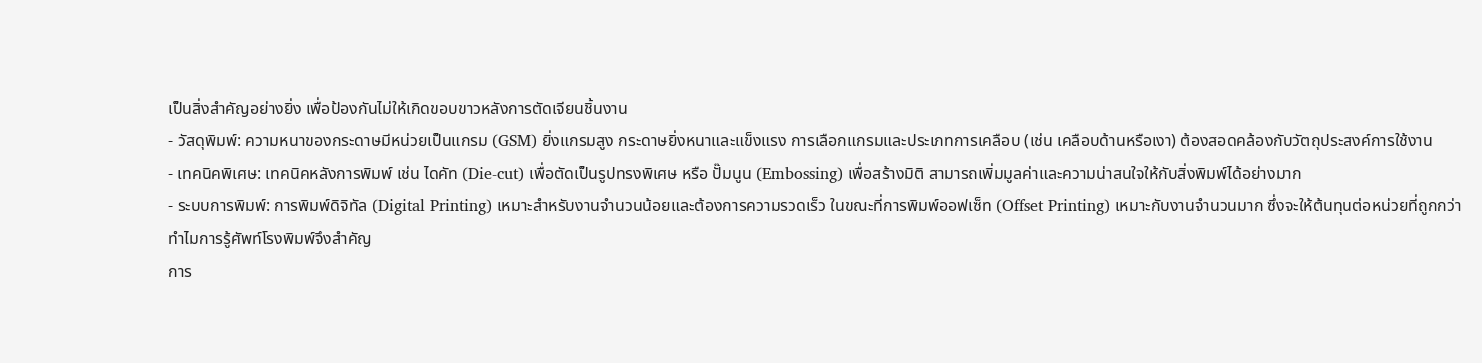เป็นสิ่งสำคัญอย่างยิ่ง เพื่อป้องกันไม่ให้เกิดขอบขาวหลังการตัดเจียนชิ้นงาน
- วัสดุพิมพ์: ความหนาของกระดาษมีหน่วยเป็นแกรม (GSM) ยิ่งแกรมสูง กระดาษยิ่งหนาและแข็งแรง การเลือกแกรมและประเภทการเคลือบ (เช่น เคลือบด้านหรือเงา) ต้องสอดคล้องกับวัตถุประสงค์การใช้งาน
- เทคนิคพิเศษ: เทคนิคหลังการพิมพ์ เช่น ไดคัท (Die-cut) เพื่อตัดเป็นรูปทรงพิเศษ หรือ ปั๊มนูน (Embossing) เพื่อสร้างมิติ สามารถเพิ่มมูลค่าและความน่าสนใจให้กับสิ่งพิมพ์ได้อย่างมาก
- ระบบการพิมพ์: การพิมพ์ดิจิทัล (Digital Printing) เหมาะสำหรับงานจำนวนน้อยและต้องการความรวดเร็ว ในขณะที่การพิมพ์ออฟเซ็ท (Offset Printing) เหมาะกับงานจำนวนมาก ซึ่งจะให้ต้นทุนต่อหน่วยที่ถูกกว่า
ทำไมการรู้ศัพท์โรงพิมพ์จึงสำคัญ
การ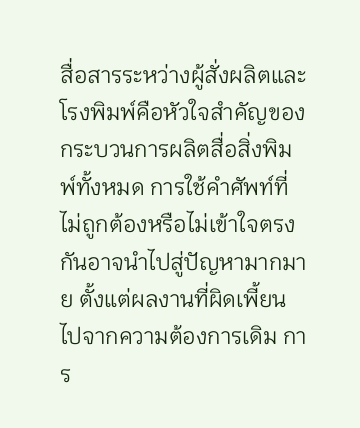สื่อสารระหว่างผู้สั่งผลิตและโรงพิมพ์คือหัวใจสำคัญของกระบวนการผลิตสื่อสิ่งพิมพ์ทั้งหมด การใช้คำศัพท์ที่ไม่ถูกต้องหรือไม่เข้าใจตรงกันอาจนำไปสู่ปัญหามากมาย ตั้งแต่ผลงานที่ผิดเพี้ยนไปจากความต้องการเดิม การ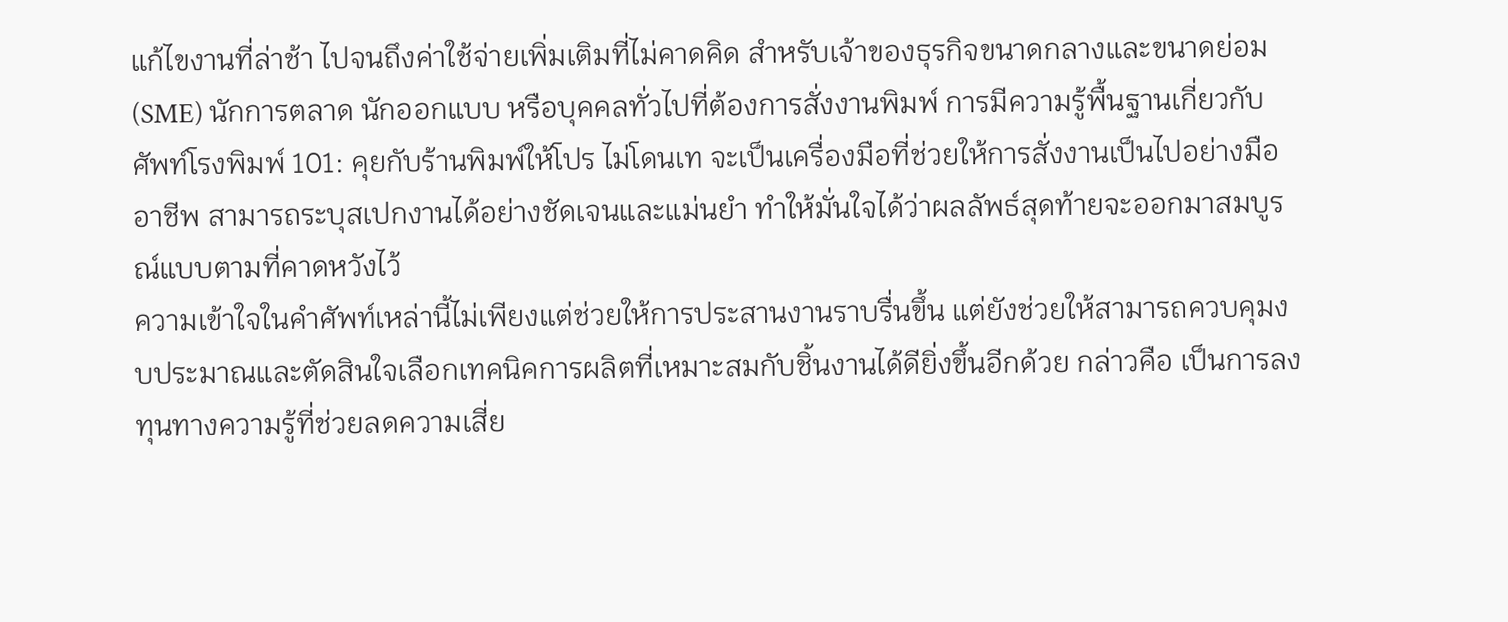แก้ไขงานที่ล่าช้า ไปจนถึงค่าใช้จ่ายเพิ่มเติมที่ไม่คาดคิด สำหรับเจ้าของธุรกิจขนาดกลางและขนาดย่อม (SME) นักการตลาด นักออกแบบ หรือบุคคลทั่วไปที่ต้องการสั่งงานพิมพ์ การมีความรู้พื้นฐานเกี่ยวกับ ศัพท์โรงพิมพ์ 101: คุยกับร้านพิมพ์ให้โปร ไม่โดนเท จะเป็นเครื่องมือที่ช่วยให้การสั่งงานเป็นไปอย่างมืออาชีพ สามารถระบุสเปกงานได้อย่างชัดเจนและแม่นยำ ทำให้มั่นใจได้ว่าผลลัพธ์สุดท้ายจะออกมาสมบูรณ์แบบตามที่คาดหวังไว้
ความเข้าใจในคำศัพท์เหล่านี้ไม่เพียงแต่ช่วยให้การประสานงานราบรื่นขึ้น แต่ยังช่วยให้สามารถควบคุมงบประมาณและตัดสินใจเลือกเทคนิคการผลิตที่เหมาะสมกับชิ้นงานได้ดียิ่งขึ้นอีกด้วย กล่าวคือ เป็นการลงทุนทางความรู้ที่ช่วยลดความเสี่ย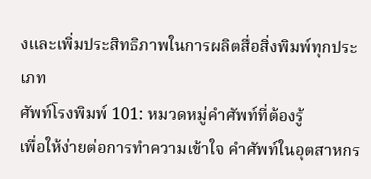งและเพิ่มประสิทธิภาพในการผลิตสื่อสิ่งพิมพ์ทุกประเภท
ศัพท์โรงพิมพ์ 101: หมวดหมู่คำศัพท์ที่ต้องรู้
เพื่อให้ง่ายต่อการทำความเข้าใจ คำศัพท์ในอุตสาหกร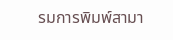รมการพิมพ์สามา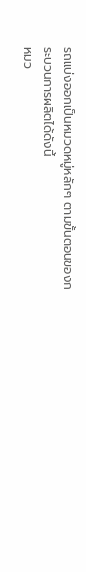รถแบ่งออกเป็นหมวดหมู่หลักๆ ตามขั้นตอนของกระบวนการผลิตได้ดังนี้
หมว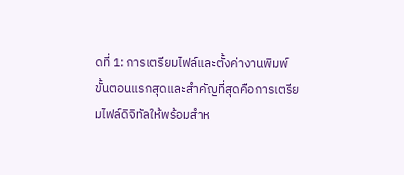ดที่ 1: การเตรียมไฟล์และตั้งค่างานพิมพ์
ขั้นตอนแรกสุดและสำคัญที่สุดคือการเตรียมไฟล์ดิจิทัลให้พร้อมสำห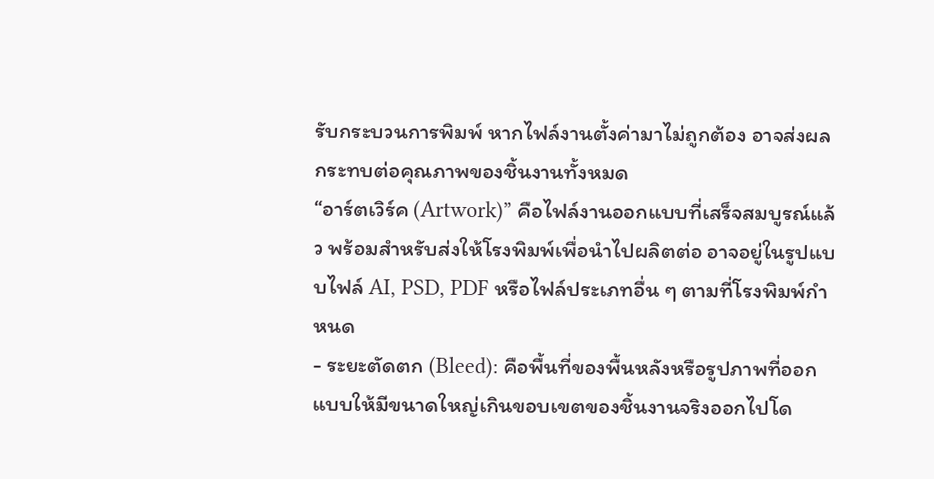รับกระบวนการพิมพ์ หากไฟล์งานตั้งค่ามาไม่ถูกต้อง อาจส่งผลกระทบต่อคุณภาพของชิ้นงานทั้งหมด
“อาร์ตเวิร์ค (Artwork)” คือไฟล์งานออกแบบที่เสร็จสมบูรณ์แล้ว พร้อมสำหรับส่งให้โรงพิมพ์เพื่อนำไปผลิตต่อ อาจอยู่ในรูปแบบไฟล์ AI, PSD, PDF หรือไฟล์ประเภทอื่น ๆ ตามที่โรงพิมพ์กำหนด
- ระยะตัดตก (Bleed): คือพื้นที่ของพื้นหลังหรือรูปภาพที่ออกแบบให้มีขนาดใหญ่เกินขอบเขตของชิ้นงานจริงออกไปโด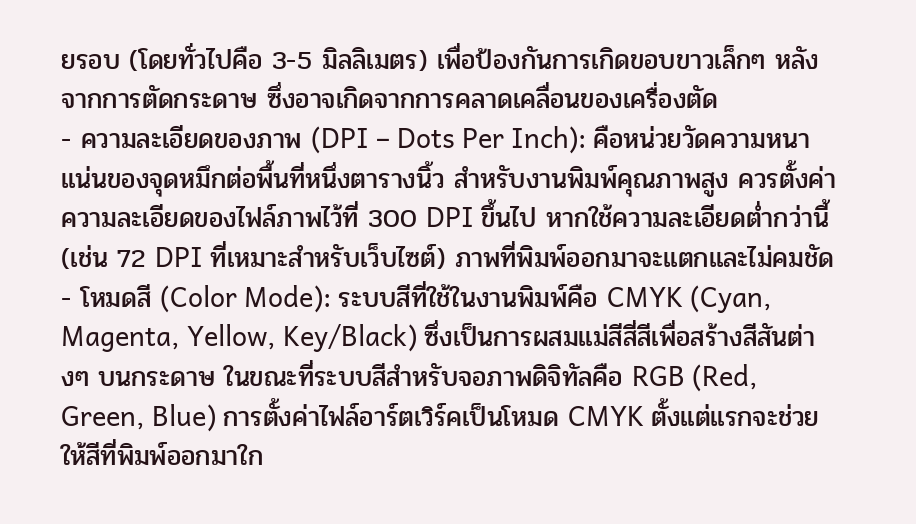ยรอบ (โดยทั่วไปคือ 3-5 มิลลิเมตร) เพื่อป้องกันการเกิดขอบขาวเล็กๆ หลังจากการตัดกระดาษ ซึ่งอาจเกิดจากการคลาดเคลื่อนของเครื่องตัด
- ความละเอียดของภาพ (DPI – Dots Per Inch): คือหน่วยวัดความหนาแน่นของจุดหมึกต่อพื้นที่หนึ่งตารางนิ้ว สำหรับงานพิมพ์คุณภาพสูง ควรตั้งค่าความละเอียดของไฟล์ภาพไว้ที่ 300 DPI ขึ้นไป หากใช้ความละเอียดต่ำกว่านี้ (เช่น 72 DPI ที่เหมาะสำหรับเว็บไซต์) ภาพที่พิมพ์ออกมาจะแตกและไม่คมชัด
- โหมดสี (Color Mode): ระบบสีที่ใช้ในงานพิมพ์คือ CMYK (Cyan, Magenta, Yellow, Key/Black) ซึ่งเป็นการผสมแม่สีสี่สีเพื่อสร้างสีสันต่างๆ บนกระดาษ ในขณะที่ระบบสีสำหรับจอภาพดิจิทัลคือ RGB (Red, Green, Blue) การตั้งค่าไฟล์อาร์ตเวิร์คเป็นโหมด CMYK ตั้งแต่แรกจะช่วยให้สีที่พิมพ์ออกมาใก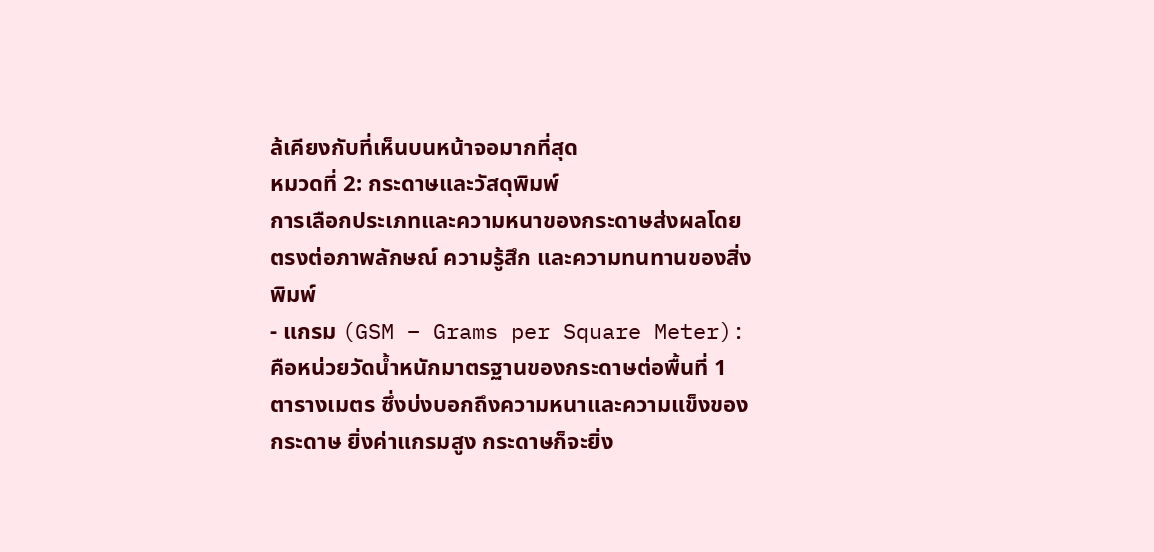ล้เคียงกับที่เห็นบนหน้าจอมากที่สุด
หมวดที่ 2: กระดาษและวัสดุพิมพ์
การเลือกประเภทและความหนาของกระดาษส่งผลโดยตรงต่อภาพลักษณ์ ความรู้สึก และความทนทานของสิ่งพิมพ์
- แกรม (GSM – Grams per Square Meter): คือหน่วยวัดน้ำหนักมาตรฐานของกระดาษต่อพื้นที่ 1 ตารางเมตร ซึ่งบ่งบอกถึงความหนาและความแข็งของกระดาษ ยิ่งค่าแกรมสูง กระดาษก็จะยิ่ง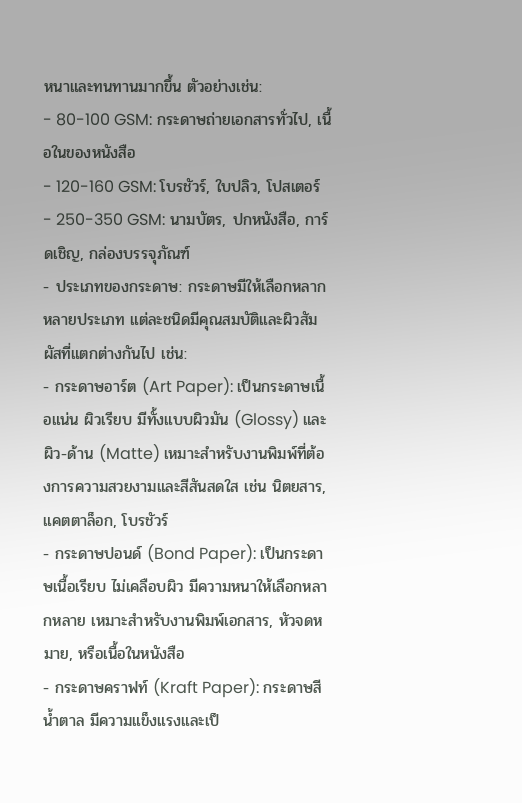หนาและทนทานมากขึ้น ตัวอย่างเช่น:
- 80-100 GSM: กระดาษถ่ายเอกสารทั่วไป, เนื้อในของหนังสือ
- 120-160 GSM: โบรชัวร์, ใบปลิว, โปสเตอร์
- 250-350 GSM: นามบัตร, ปกหนังสือ, การ์ดเชิญ, กล่องบรรจุภัณฑ์
- ประเภทของกระดาษ: กระดาษมีให้เลือกหลากหลายประเภท แต่ละชนิดมีคุณสมบัติและผิวสัมผัสที่แตกต่างกันไป เช่น:
- กระดาษอาร์ต (Art Paper): เป็นกระดาษเนื้อแน่น ผิวเรียบ มีทั้งแบบผิวมัน (Glossy) และผิว-ด้าน (Matte) เหมาะสำหรับงานพิมพ์ที่ต้องการความสวยงามและสีสันสดใส เช่น นิตยสาร, แคตตาล็อก, โบรชัวร์
- กระดาษปอนด์ (Bond Paper): เป็นกระดาษเนื้อเรียบ ไม่เคลือบผิว มีความหนาให้เลือกหลากหลาย เหมาะสำหรับงานพิมพ์เอกสาร, หัวจดหมาย, หรือเนื้อในหนังสือ
- กระดาษคราฟท์ (Kraft Paper): กระดาษสีน้ำตาล มีความแข็งแรงและเป็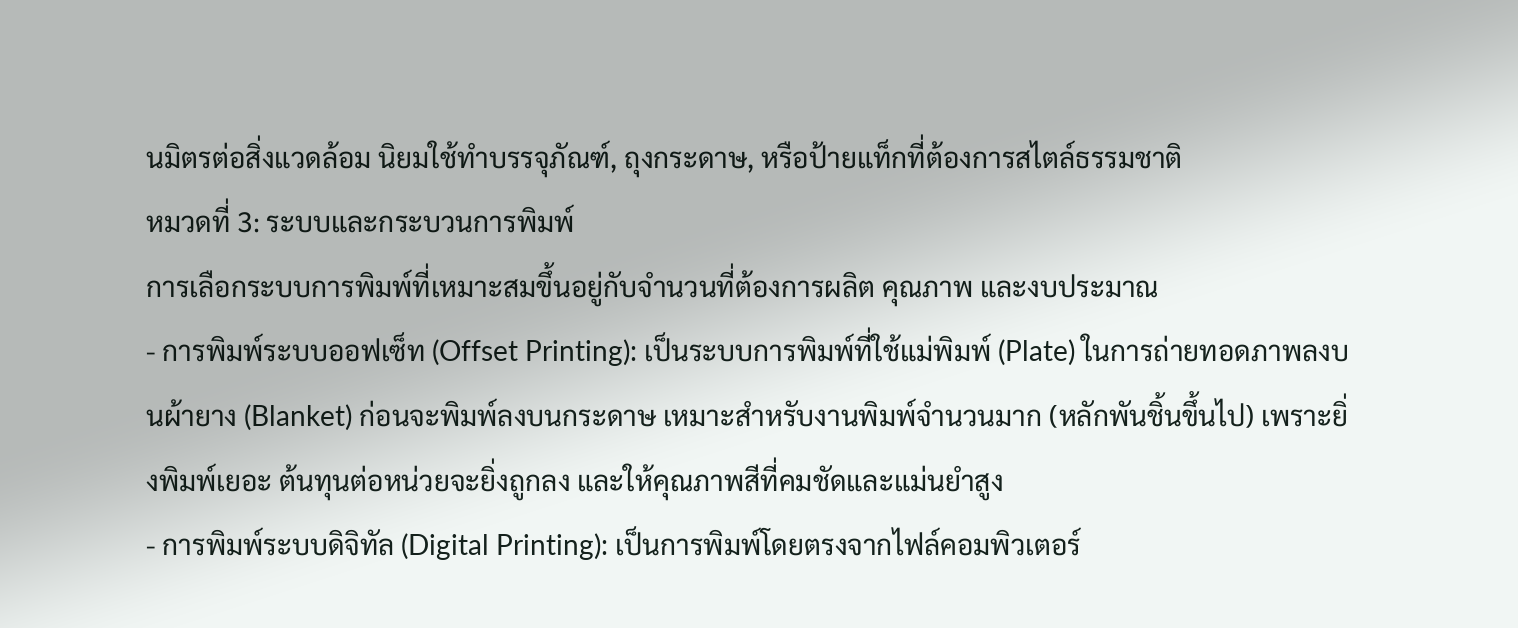นมิตรต่อสิ่งแวดล้อม นิยมใช้ทำบรรจุภัณฑ์, ถุงกระดาษ, หรือป้ายแท็กที่ต้องการสไตล์ธรรมชาติ
หมวดที่ 3: ระบบและกระบวนการพิมพ์
การเลือกระบบการพิมพ์ที่เหมาะสมขึ้นอยู่กับจำนวนที่ต้องการผลิต คุณภาพ และงบประมาณ
- การพิมพ์ระบบออฟเซ็ท (Offset Printing): เป็นระบบการพิมพ์ที่ใช้แม่พิมพ์ (Plate) ในการถ่ายทอดภาพลงบนผ้ายาง (Blanket) ก่อนจะพิมพ์ลงบนกระดาษ เหมาะสำหรับงานพิมพ์จำนวนมาก (หลักพันชิ้นขึ้นไป) เพราะยิ่งพิมพ์เยอะ ต้นทุนต่อหน่วยจะยิ่งถูกลง และให้คุณภาพสีที่คมชัดและแม่นยำสูง
- การพิมพ์ระบบดิจิทัล (Digital Printing): เป็นการพิมพ์โดยตรงจากไฟล์คอมพิวเตอร์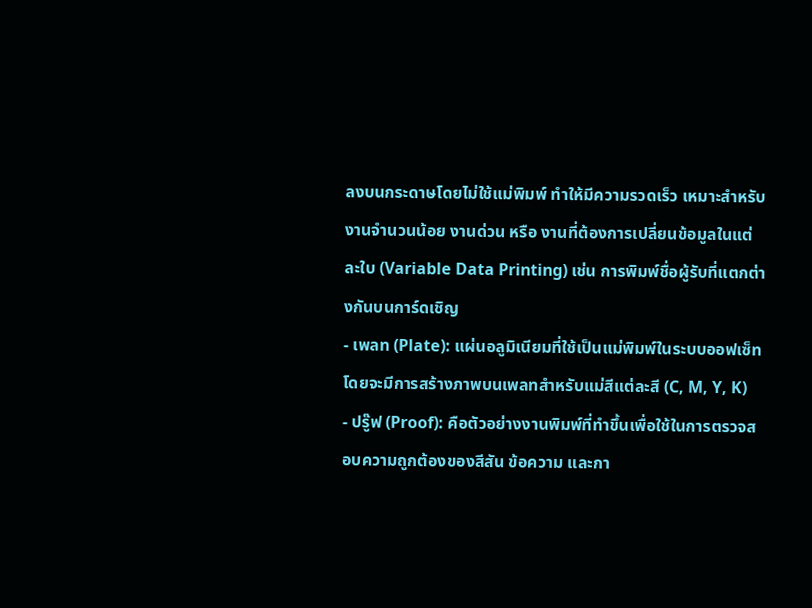ลงบนกระดาษโดยไม่ใช้แม่พิมพ์ ทำให้มีความรวดเร็ว เหมาะสำหรับงานจำนวนน้อย งานด่วน หรือ งานที่ต้องการเปลี่ยนข้อมูลในแต่ละใบ (Variable Data Printing) เช่น การพิมพ์ชื่อผู้รับที่แตกต่างกันบนการ์ดเชิญ
- เพลท (Plate): แผ่นอลูมิเนียมที่ใช้เป็นแม่พิมพ์ในระบบออฟเซ็ท โดยจะมีการสร้างภาพบนเพลทสำหรับแม่สีแต่ละสี (C, M, Y, K)
- ปรู๊ฟ (Proof): คือตัวอย่างงานพิมพ์ที่ทำขึ้นเพื่อใช้ในการตรวจสอบความถูกต้องของสีสัน ข้อความ และกา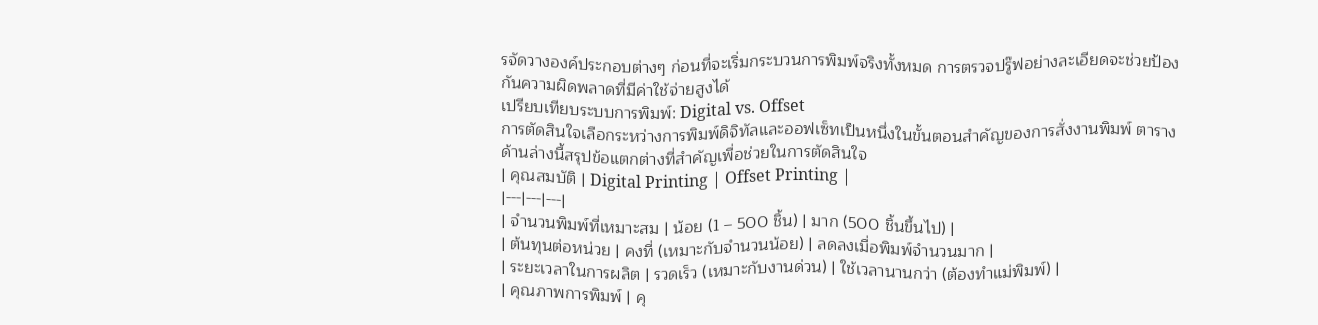รจัดวางองค์ประกอบต่างๆ ก่อนที่จะเริ่มกระบวนการพิมพ์จริงทั้งหมด การตรวจปรู๊ฟอย่างละเอียดจะช่วยป้องกันความผิดพลาดที่มีค่าใช้จ่ายสูงได้
เปรียบเทียบระบบการพิมพ์: Digital vs. Offset
การตัดสินใจเลือกระหว่างการพิมพ์ดิจิทัลและออฟเซ็ทเป็นหนึ่งในขั้นตอนสำคัญของการสั่งงานพิมพ์ ตารางด้านล่างนี้สรุปข้อแตกต่างที่สำคัญเพื่อช่วยในการตัดสินใจ
| คุณสมบัติ | Digital Printing | Offset Printing |
|---|---|---|
| จำนวนพิมพ์ที่เหมาะสม | น้อย (1 – 500 ชิ้น) | มาก (500 ชิ้นขึ้นไป) |
| ต้นทุนต่อหน่วย | คงที่ (เหมาะกับจำนวนน้อย) | ลดลงเมื่อพิมพ์จำนวนมาก |
| ระยะเวลาในการผลิต | รวดเร็ว (เหมาะกับงานด่วน) | ใช้เวลานานกว่า (ต้องทำแม่พิมพ์) |
| คุณภาพการพิมพ์ | คุ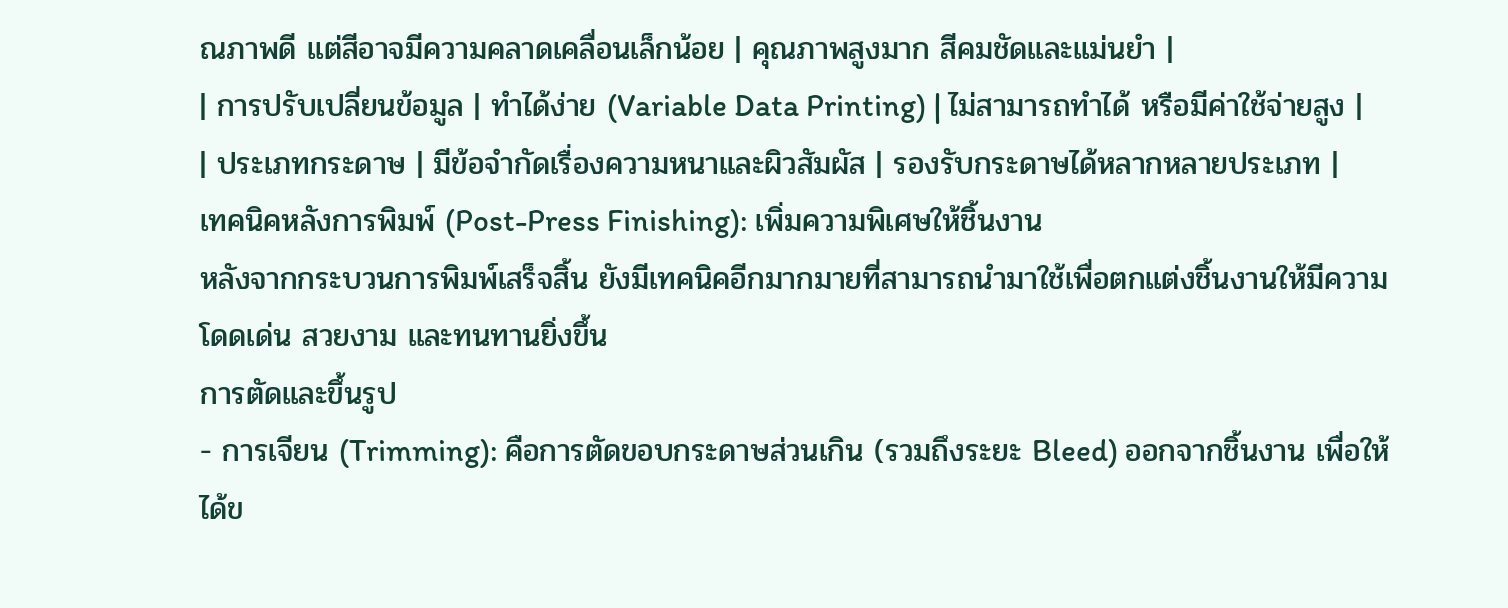ณภาพดี แต่สีอาจมีความคลาดเคลื่อนเล็กน้อย | คุณภาพสูงมาก สีคมชัดและแม่นยำ |
| การปรับเปลี่ยนข้อมูล | ทำได้ง่าย (Variable Data Printing) | ไม่สามารถทำได้ หรือมีค่าใช้จ่ายสูง |
| ประเภทกระดาษ | มีข้อจำกัดเรื่องความหนาและผิวสัมผัส | รองรับกระดาษได้หลากหลายประเภท |
เทคนิคหลังการพิมพ์ (Post-Press Finishing): เพิ่มความพิเศษให้ชิ้นงาน
หลังจากกระบวนการพิมพ์เสร็จสิ้น ยังมีเทคนิคอีกมากมายที่สามารถนำมาใช้เพื่อตกแต่งชิ้นงานให้มีความโดดเด่น สวยงาม และทนทานยิ่งขึ้น
การตัดและขึ้นรูป
- การเจียน (Trimming): คือการตัดขอบกระดาษส่วนเกิน (รวมถึงระยะ Bleed) ออกจากชิ้นงาน เพื่อให้ได้ข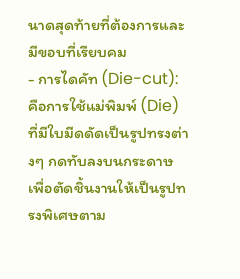นาดสุดท้ายที่ต้องการและมีขอบที่เรียบคม
- การไดคัท (Die-cut): คือการใช้แม่พิมพ์ (Die) ที่มีใบมีดดัดเป็นรูปทรงต่างๆ กดทับลงบนกระดาษเพื่อตัดชิ้นงานให้เป็นรูปทรงพิเศษตาม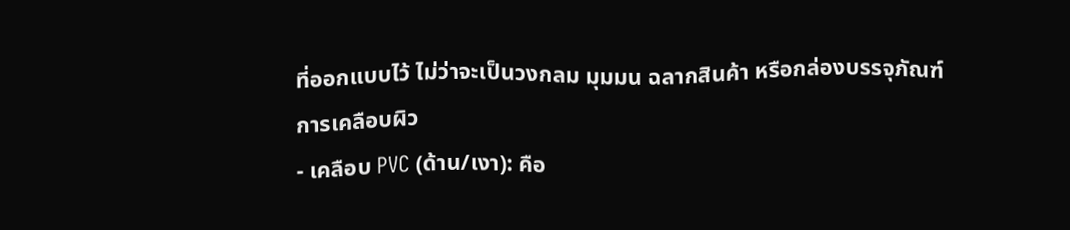ที่ออกแบบไว้ ไม่ว่าจะเป็นวงกลม มุมมน ฉลากสินค้า หรือกล่องบรรจุภัณฑ์
การเคลือบผิว
- เคลือบ PVC (ด้าน/เงา): คือ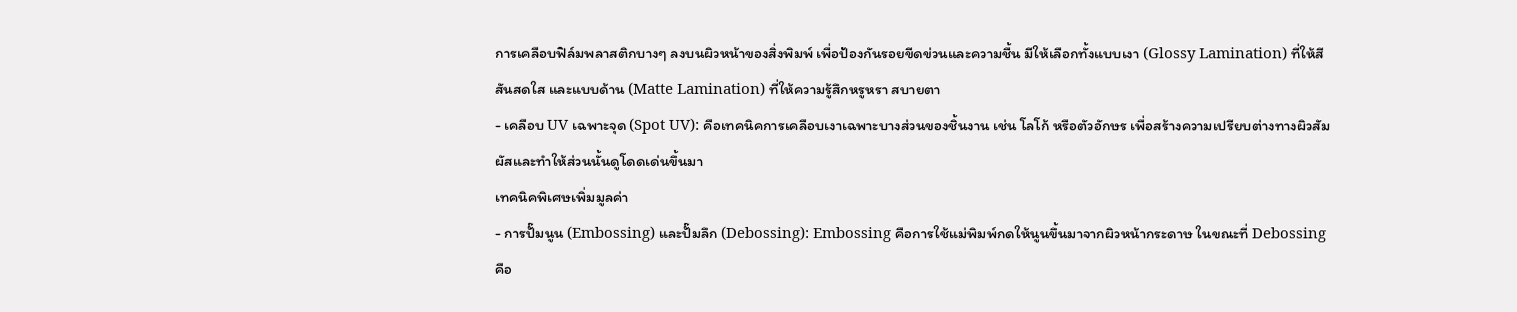การเคลือบฟิล์มพลาสติกบางๆ ลงบนผิวหน้าของสิ่งพิมพ์ เพื่อป้องกันรอยขีดข่วนและความชื้น มีให้เลือกทั้งแบบเงา (Glossy Lamination) ที่ให้สีสันสดใส และแบบด้าน (Matte Lamination) ที่ให้ความรู้สึกหรูหรา สบายตา
- เคลือบ UV เฉพาะจุด (Spot UV): คือเทคนิคการเคลือบเงาเฉพาะบางส่วนของชิ้นงาน เช่น โลโก้ หรือตัวอักษร เพื่อสร้างความเปรียบต่างทางผิวสัมผัสและทำให้ส่วนนั้นดูโดดเด่นขึ้นมา
เทคนิคพิเศษเพิ่มมูลค่า
- การปั๊มนูน (Embossing) และปั๊มลึก (Debossing): Embossing คือการใช้แม่พิมพ์กดให้นูนขึ้นมาจากผิวหน้ากระดาษ ในขณะที่ Debossing คือ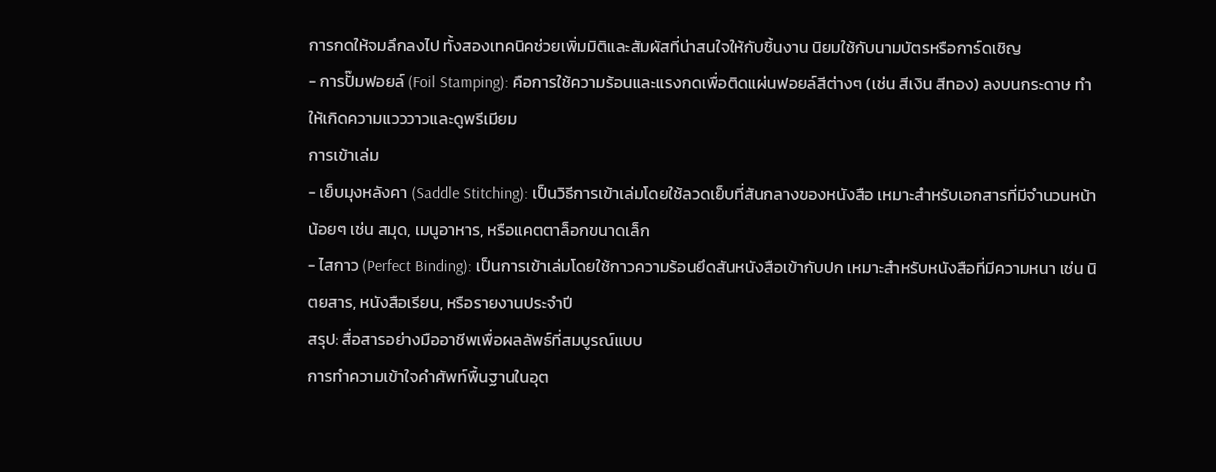การกดให้จมลึกลงไป ทั้งสองเทคนิคช่วยเพิ่มมิติและสัมผัสที่น่าสนใจให้กับชิ้นงาน นิยมใช้กับนามบัตรหรือการ์ดเชิญ
- การปั๊มฟอยล์ (Foil Stamping): คือการใช้ความร้อนและแรงกดเพื่อติดแผ่นฟอยล์สีต่างๆ (เช่น สีเงิน สีทอง) ลงบนกระดาษ ทำให้เกิดความแวววาวและดูพรีเมียม
การเข้าเล่ม
- เย็บมุงหลังคา (Saddle Stitching): เป็นวิธีการเข้าเล่มโดยใช้ลวดเย็บที่สันกลางของหนังสือ เหมาะสำหรับเอกสารที่มีจำนวนหน้าน้อยๆ เช่น สมุด, เมนูอาหาร, หรือแคตตาล็อกขนาดเล็ก
- ไสกาว (Perfect Binding): เป็นการเข้าเล่มโดยใช้กาวความร้อนยึดสันหนังสือเข้ากับปก เหมาะสำหรับหนังสือที่มีความหนา เช่น นิตยสาร, หนังสือเรียน, หรือรายงานประจำปี
สรุป: สื่อสารอย่างมืออาชีพเพื่อผลลัพธ์ที่สมบูรณ์แบบ
การทำความเข้าใจคำศัพท์พื้นฐานในอุต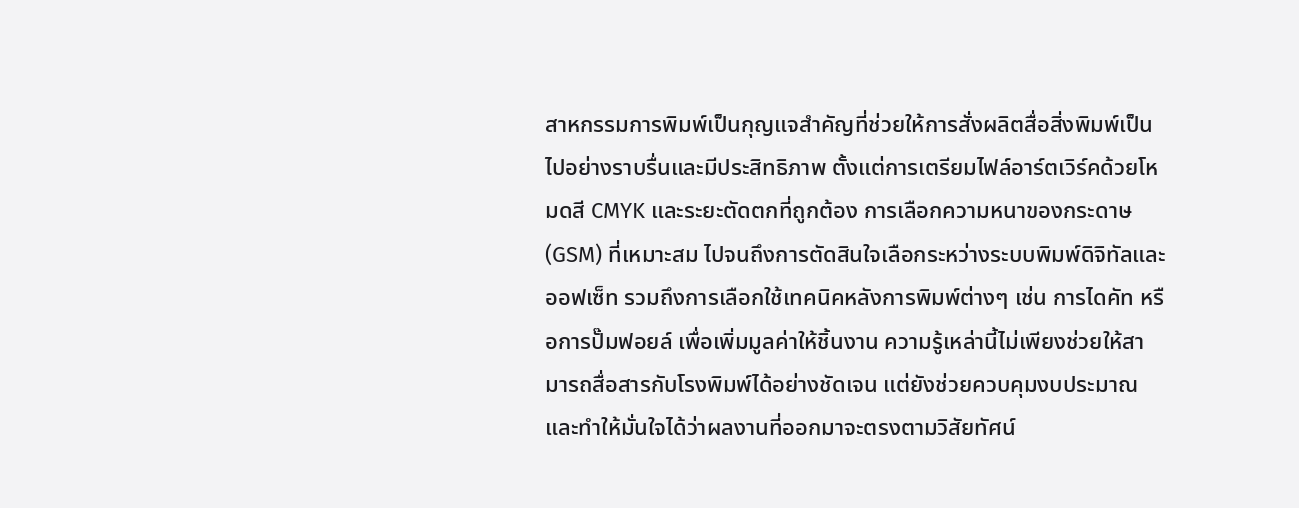สาหกรรมการพิมพ์เป็นกุญแจสำคัญที่ช่วยให้การสั่งผลิตสื่อสิ่งพิมพ์เป็นไปอย่างราบรื่นและมีประสิทธิภาพ ตั้งแต่การเตรียมไฟล์อาร์ตเวิร์คด้วยโหมดสี CMYK และระยะตัดตกที่ถูกต้อง การเลือกความหนาของกระดาษ (GSM) ที่เหมาะสม ไปจนถึงการตัดสินใจเลือกระหว่างระบบพิมพ์ดิจิทัลและออฟเซ็ท รวมถึงการเลือกใช้เทคนิคหลังการพิมพ์ต่างๆ เช่น การไดคัท หรือการปั๊มฟอยล์ เพื่อเพิ่มมูลค่าให้ชิ้นงาน ความรู้เหล่านี้ไม่เพียงช่วยให้สามารถสื่อสารกับโรงพิมพ์ได้อย่างชัดเจน แต่ยังช่วยควบคุมงบประมาณและทำให้มั่นใจได้ว่าผลงานที่ออกมาจะตรงตามวิสัยทัศน์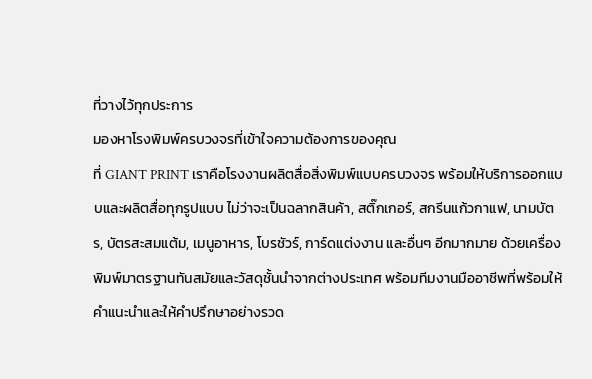ที่วางไว้ทุกประการ
มองหาโรงพิมพ์ครบวงจรที่เข้าใจความต้องการของคุณ
ที่ GIANT PRINT เราคือโรงงานผลิตสื่อสิ่งพิมพ์แบบครบวงจร พร้อมให้บริการออกแบบและผลิตสื่อทุกรูปแบบ ไม่ว่าจะเป็นฉลากสินค้า, สติ๊กเกอร์, สกรีนแก้วกาแฟ, นามบัตร, บัตรสะสมแต้ม, เมนูอาหาร, โบรชัวร์, การ์ดแต่งงาน และอื่นๆ อีกมากมาย ด้วยเครื่องพิมพ์มาตรฐานทันสมัยและวัสดุชั้นนำจากต่างประเทศ พร้อมทีมงานมืออาชีพที่พร้อมให้คำแนะนำและให้คำปรึกษาอย่างรวด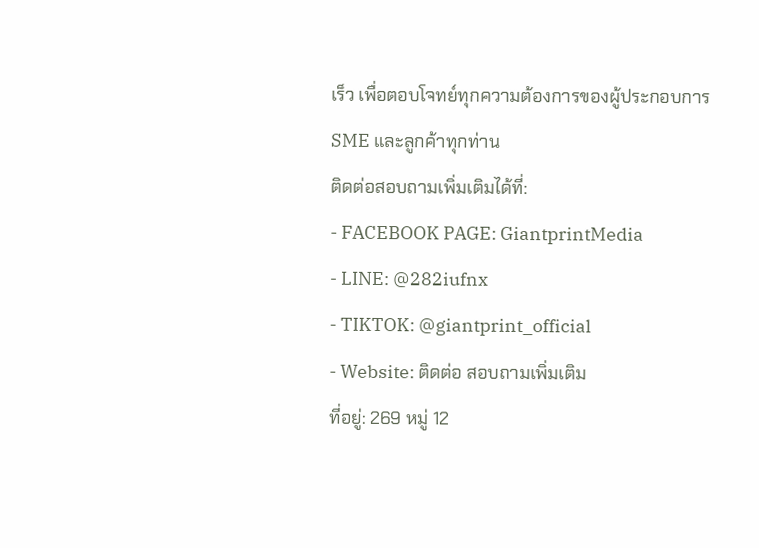เร็ว เพื่อตอบโจทย์ทุกความต้องการของผู้ประกอบการ SME และลูกค้าทุกท่าน
ติดต่อสอบถามเพิ่มเติมได้ที่:
- FACEBOOK PAGE: GiantprintMedia
- LINE: @282iufnx
- TIKTOK: @giantprint_official
- Website: ติดต่อ สอบถามเพิ่มเติม
ที่อยู่: 269 หมู่ 12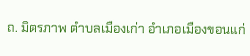ถ. มิตรภาพ ตำบลเมืองเก่า อำเภอเมืองขอนแก่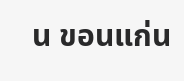น ขอนแก่น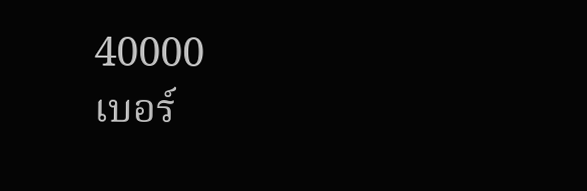40000
เบอร์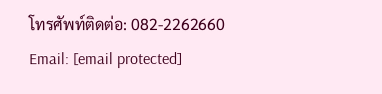โทรศัพท์ติดต่อ: 082-2262660
Email: [email protected]